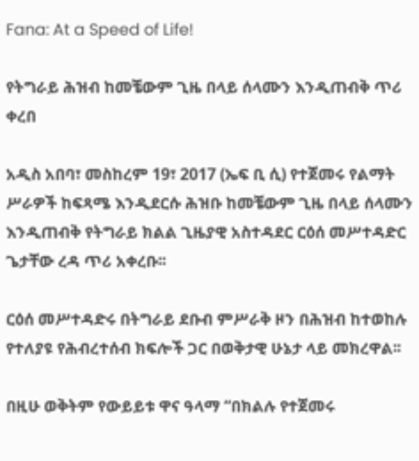Fana: At a Speed of Life!

የትግራይ ሕዝብ ከመቼውም ጊዜ በላይ ሰላሙን እንዲጠብቅ ጥሪ ቀረበ

አዲስ አበባ፣ መስከረም 19፣ 2017 (ኤፍ ቢ ሲ) የተጀመሩ የልማት ሥራዎች ከፍጻሜ እንዲደርሱ ሕዝቡ ከመቼውም ጊዜ በላይ ሰላሙን እንዲጠብቅ የትግራይ ክልል ጊዜያዊ አስተዳደር ርዕሰ መሥተዳድር ጌታቸው ረዳ ጥሪ አቀረቡ፡፡

ርዕሰ መሥተዳድሩ በትግራይ ደቡብ ምሥራቅ ዞን በሕዝብ ከተወከሉ የተለያዩ የሕብረተሰብ ክፍሎች ጋር በወቅታዊ ሁኔታ ላይ መክረዋል፡፡

በዚሁ ወቅትም የውይይቱ ዋና ዓላማ “በክልሉ የተጀመሩ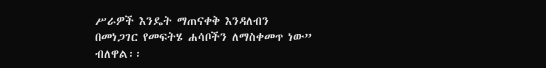ሥራዎች እንዴት ማጠናቀቅ እንዳለብን በመነጋገር የመፍትሄ ሐሳቦችን ለማስቀመጥ ነው” ብለዋል፡፡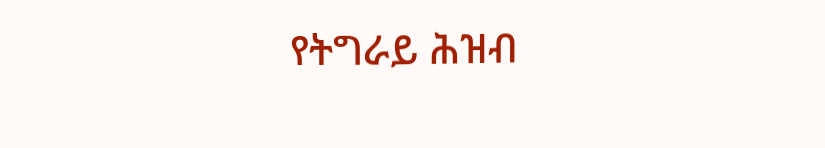የትግራይ ሕዝብ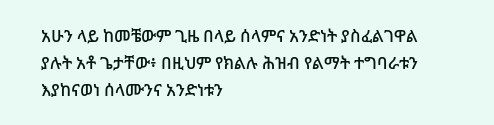አሁን ላይ ከመቼውም ጊዜ በላይ ሰላምና አንድነት ያስፈልገዋል ያሉት አቶ ጌታቸው፥ በዚህም የክልሉ ሕዝብ የልማት ተግባራቱን እያከናወነ ሰላሙንና አንድነቱን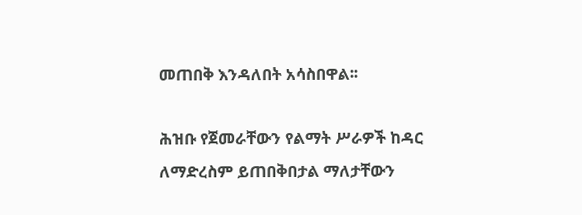መጠበቅ እንዳለበት አሳስበዋል፡፡

ሕዝቡ የጀመራቸውን የልማት ሥራዎች ከዳር ለማድረስም ይጠበቅበታል ማለታቸውን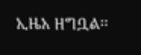ኢዜአ ዘግቧል፡፡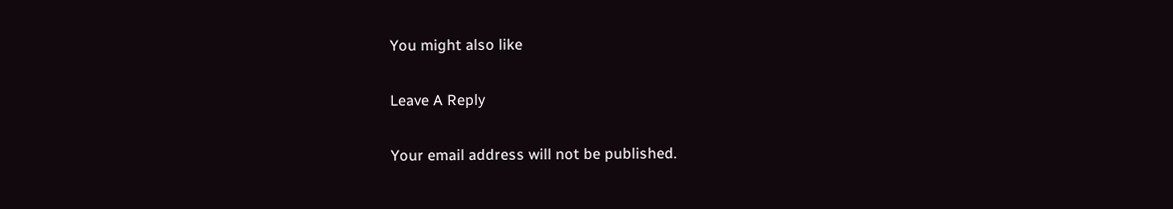You might also like

Leave A Reply

Your email address will not be published.